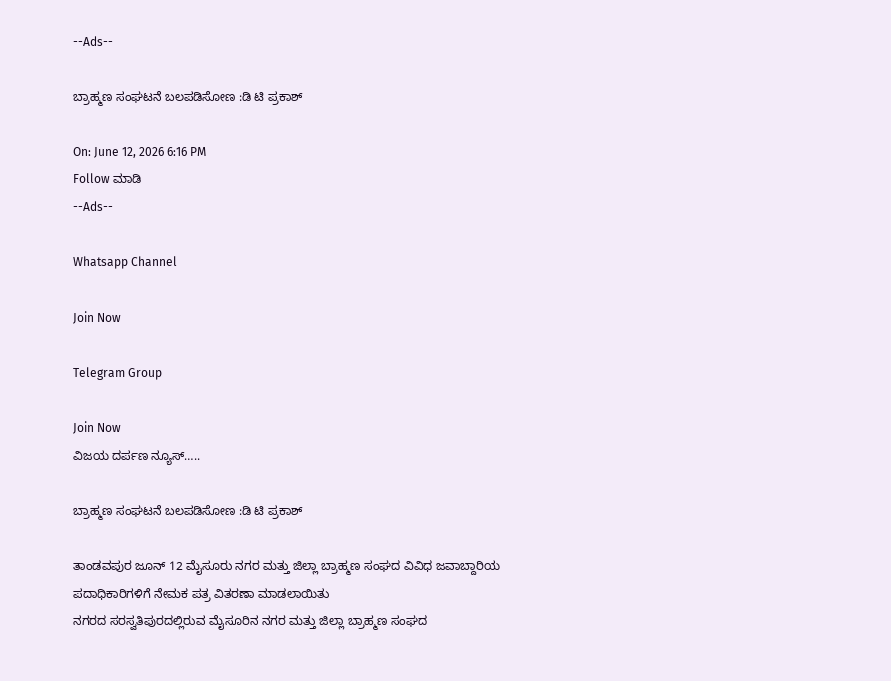--Ads--

ಬ್ರಾಹ್ಮಣ ಸಂಘಟನೆ ಬಲಪಡಿಸೋಣ :ಡಿ ಟಿ ಪ್ರಕಾಶ್

On: June 12, 2026 6:16 PM
Follow ಮಾಡಿ
--Ads--

Whatsapp Channel

Join Now

Telegram Group

Join Now
ವಿಜಯ ದರ್ಪಣ ನ್ಯೂಸ್…..

ಬ್ರಾಹ್ಮಣ ಸಂಘಟನೆ ಬಲಪಡಿಸೋಣ :ಡಿ ಟಿ ಪ್ರಕಾಶ್

ತಾಂಡವಪುರ ಜೂನ್ 12 ಮೈಸೂರು ನಗರ ಮತ್ತು ಜಿಲ್ಲಾ ಬ್ರಾಹ್ಮಣ ಸಂಘದ ವಿವಿಧ ಜವಾಬ್ದಾರಿಯ ಪದಾಧಿಕಾರಿಗಳಿಗೆ ನೇಮಕ ಪತ್ರ ವಿತರಣಾ ಮಾಡಲಾಯಿತು
ನಗರದ ಸರಸ್ವತಿಪುರದಲ್ಲಿರುವ ಮೈಸೂರಿನ ನಗರ ಮತ್ತು ಜಿಲ್ಲಾ ಬ್ರಾಹ್ಮಣ ಸಂಘದ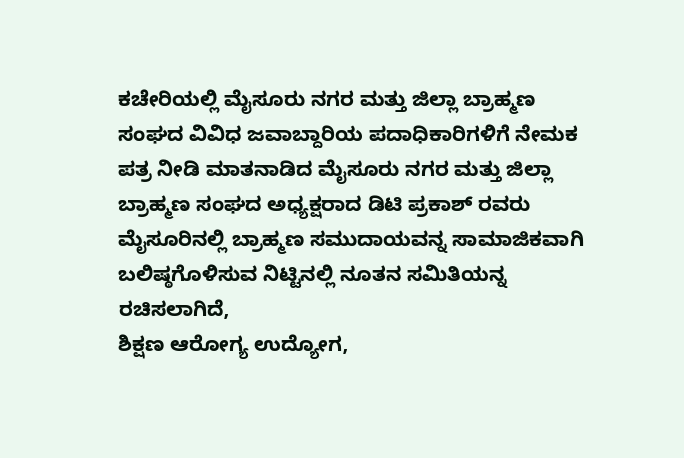ಕಚೇರಿಯಲ್ಲಿ ಮೈಸೂರು ನಗರ ಮತ್ತು ಜಿಲ್ಲಾ ಬ್ರಾಹ್ಮಣ ಸಂಘದ ವಿವಿಧ ಜವಾಬ್ದಾರಿಯ ಪದಾಧಿಕಾರಿಗಳಿಗೆ ನೇಮಕ ಪತ್ರ ನೀಡಿ ಮಾತನಾಡಿದ ಮೈಸೂರು ನಗರ ಮತ್ತು ಜಿಲ್ಲಾ ಬ್ರಾಹ್ಮಣ ಸಂಘದ ಅಧ್ಯಕ್ಷರಾದ ಡಿಟಿ ಪ್ರಕಾಶ್ ರವರು ಮೈಸೂರಿನಲ್ಲಿ ಬ್ರಾಹ್ಮಣ ಸಮುದಾಯವನ್ನ ಸಾಮಾಜಿಕವಾಗಿ ಬಲಿಷ್ಠಗೊಳಿಸುವ ನಿಟ್ಟಿನಲ್ಲಿ ನೂತನ ಸಮಿತಿಯನ್ನ ರಚಿಸಲಾಗಿದೆ,
ಶಿಕ್ಷಣ ಆರೋಗ್ಯ ಉದ್ಯೋಗ,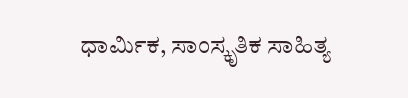ಧಾರ್ಮಿಕ, ಸಾಂಸ್ಕೃತಿಕ ಸಾಹಿತ್ಯ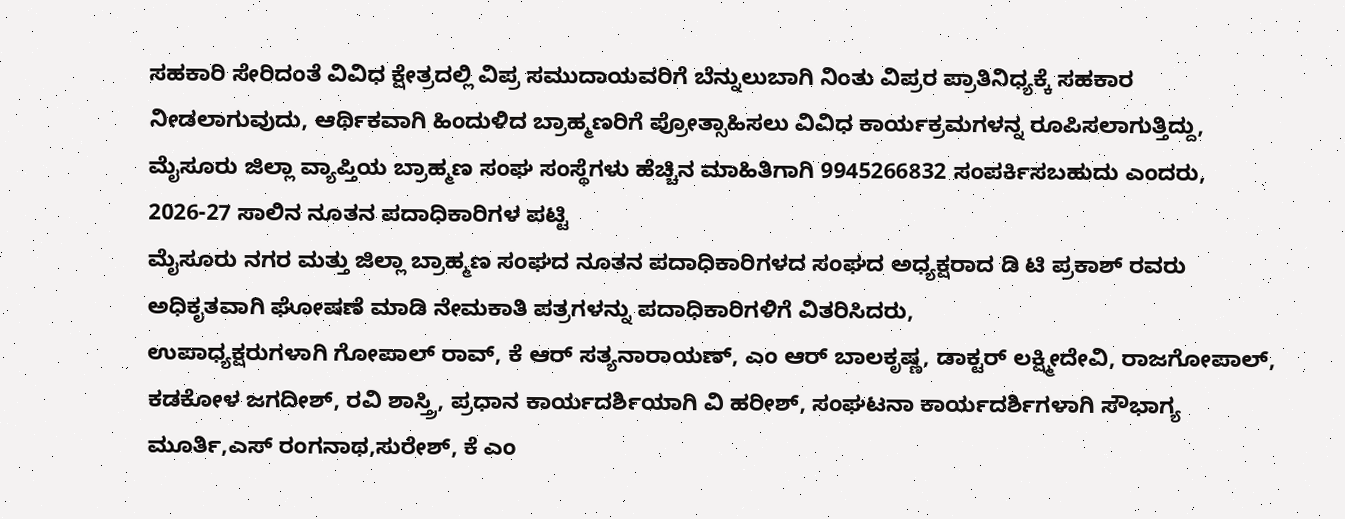ಸಹಕಾರಿ ಸೇರಿದಂತೆ ವಿವಿಧ ಕ್ಷೇತ್ರದಲ್ಲಿ ವಿಪ್ರ ಸಮುದಾಯವರಿಗೆ ಬೆನ್ನುಲುಬಾಗಿ ನಿಂತು ವಿಪ್ರರ ಪ್ರಾತಿನಿಧ್ಯಕ್ಕೆ ಸಹಕಾರ ನೀಡಲಾಗುವುದು, ಆರ್ಥಿಕವಾಗಿ ಹಿಂದುಳಿದ ಬ್ರಾಹ್ಮಣರಿಗೆ ಪ್ರೋತ್ಸಾಹಿಸಲು ವಿವಿಧ ಕಾರ್ಯಕ್ರಮಗಳನ್ನ ರೂಪಿಸಲಾಗುತ್ತಿದ್ದು, ಮೈಸೂರು ಜಿಲ್ಲಾ ವ್ಯಾಪ್ತಿಯ ಬ್ರಾಹ್ಮಣ ಸಂಘ ಸಂಸ್ಥೆಗಳು ಹೆಚ್ಚಿನ ಮಾಹಿತಿಗಾಗಿ 9945266832 ಸಂಪರ್ಕಿಸಬಹುದು ಎಂದರು,
2026-27 ಸಾಲಿನ ನೂತನ ಪದಾಧಿಕಾರಿಗಳ ಪಟ್ಟಿ
ಮೈಸೂರು ನಗರ ಮತ್ತು ಜಿಲ್ಲಾ ಬ್ರಾಹ್ಮಣ ಸಂಘದ ನೂತನ ಪದಾಧಿಕಾರಿಗಳದ ಸಂಘದ ಅಧ್ಯಕ್ಷರಾದ ಡಿ ಟಿ ಪ್ರಕಾಶ್ ರವರು ಅಧಿಕೃತವಾಗಿ ಘೋಷಣೆ ಮಾಡಿ ನೇಮಕಾತಿ ಪತ್ರಗಳನ್ನು ಪದಾಧಿಕಾರಿಗಳಿಗೆ ವಿತರಿಸಿದರು,
ಉಪಾಧ್ಯಕ್ಷರುಗಳಾಗಿ ಗೋಪಾಲ್ ರಾವ್, ಕೆ ಆರ್ ಸತ್ಯನಾರಾಯಣ್, ಎಂ ಆರ್ ಬಾಲಕೃಷ್ಣ, ಡಾಕ್ಟರ್ ಲಕ್ಷ್ಮೀದೇವಿ, ರಾಜಗೋಪಾಲ್, ಕಡಕೋಳ ಜಗದೀಶ್, ರವಿ ಶಾಸ್ತ್ರಿ, ಪ್ರಧಾನ ಕಾರ್ಯದರ್ಶಿಯಾಗಿ ವಿ ಹರೀಶ್, ಸಂಘಟನಾ ಕಾರ್ಯದರ್ಶಿಗಳಾಗಿ ಸೌಭಾಗ್ಯ ಮೂರ್ತಿ,ಎಸ್ ರಂಗನಾಥ,ಸುರೇಶ್, ಕೆ ಎಂ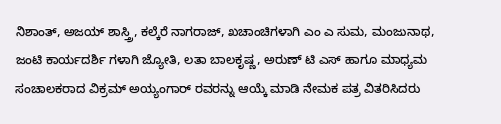ನಿಶಾಂತ್, ಅಜಯ್ ಶಾಸ್ತ್ರಿ, ಕಲ್ಕೆರೆ ನಾಗರಾಜ್, ಖಚಾಂಚಿಗಳಾಗಿ ಎಂ ಎ ಸುಮ, ಮಂಜುನಾಥ, ಜಂಟಿ ಕಾರ್ಯದರ್ಶಿ ಗಳಾಗಿ ಜ್ಯೋತಿ, ಲತಾ ಬಾಲಕೃಷ್ಣ, ಅರುಣ್ ಟಿ ಎಸ್ ಹಾಗೂ ಮಾಧ್ಯಮ ಸಂಚಾಲಕರಾದ ವಿಕ್ರಮ್ ಅಯ್ಯಂಗಾರ್ ರವರನ್ನು ಆಯ್ಕೆ ಮಾಡಿ ನೇಮಕ ಪತ್ರ ವಿತರಿಸಿದರು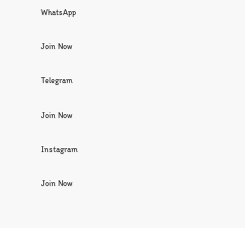WhatsApp

Join Now

Telegram

Join Now

Instagram

Join Now